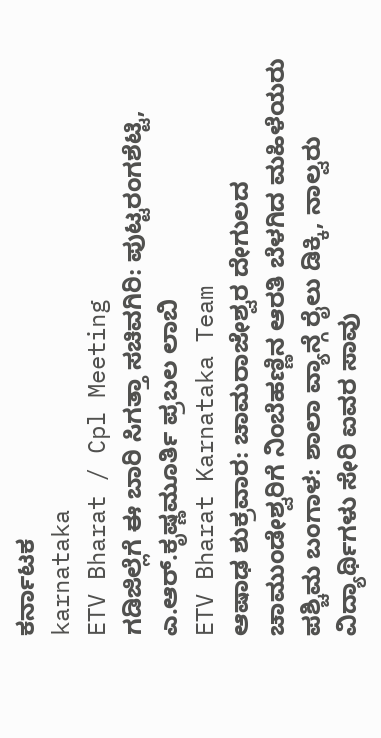ಕರ್ನಾಟಕ
karnataka
ETV Bharat / Cpl Meeting
ಗಡಿಜಿಲ್ಲೆಗೆ ಈ ಬಾರಿ ಸಿಗತ್ತಾ ಸಚಿವಗಿರಿ: ಪುಟ್ಟರಂಗಶೆಟ್ಟಿ, ಎ.ಆರ್.ಕೃಷ್ಣಮೂರ್ತಿ ಪ್ರಬಲ ಲಾಬಿ
ETV Bharat Karnataka Team
ಆಷಾಢ ಶುಕ್ರವಾರ: ಚಾಮರಾಜೇಶ್ವರ ದೇಗುಲದ ಚಾಮುಂಡೇಶ್ವರಿಗೆ ನಿಂಬೆಹಣ್ಣಿನ ಆರತಿ ಬೆಳಗಿದ ಮಹಿಳೆಯರು
ಪಶ್ಚಿಮ ಬಂಗಾಳ: ಶಾಲಾ ವ್ಯಾನ್ಗೆ ರೈಲು ಡಿಕ್ಕಿ, ನಾಲ್ವರು ವಿದ್ಯಾರ್ಥಿಗಳು ಸೇರಿ ಐವರ ಸಾವು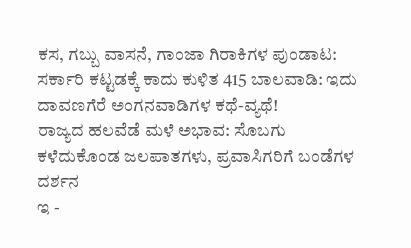ಕಸ, ಗಬ್ಬು ವಾಸನೆ, ಗಾಂಜಾ ಗಿರಾಕಿಗಳ ಪುಂಡಾಟ: ಸರ್ಕಾರಿ ಕಟ್ಟಡಕ್ಕೆ ಕಾದು ಕುಳಿತ 415 ಬಾಲವಾಡಿ: ಇದು ದಾವಣಗೆರೆ ಅಂಗನವಾಡಿಗಳ ಕಥೆ-ವ್ಯಥೆ!
ರಾಜ್ಯದ ಹಲವೆಡೆ ಮಳೆ ಅಭಾವ: ಸೊಬಗು ಕಳೆದುಕೊಂಡ ಜಲಪಾತಗಳು, ಪ್ರವಾಸಿಗರಿಗೆ ಬಂಡೆಗಳ ದರ್ಶನ
ಇ -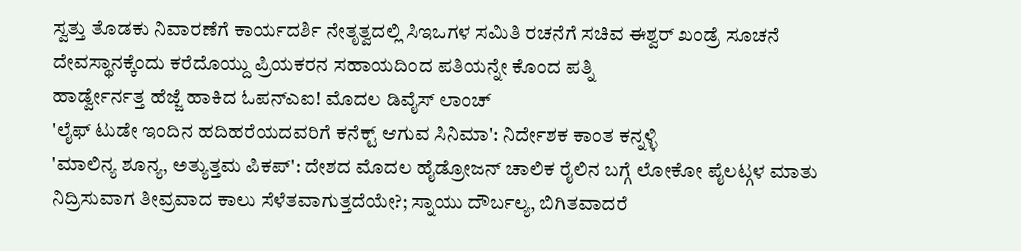ಸ್ವತ್ತು ತೊಡಕು ನಿವಾರಣೆಗೆ ಕಾರ್ಯದರ್ಶಿ ನೇತೃತ್ವದಲ್ಲಿ ಸಿಇಒಗಳ ಸಮಿತಿ ರಚನೆಗೆ ಸಚಿವ ಈಶ್ವರ್ ಖಂಡ್ರೆ ಸೂಚನೆ
ದೇವಸ್ಥಾನಕ್ಕೆಂದು ಕರೆದೊಯ್ದು ಪ್ರಿಯಕರನ ಸಹಾಯದಿಂದ ಪತಿಯನ್ನೇ ಕೊಂದ ಪತ್ನಿ
ಹಾರ್ಡ್ವೇರ್ನತ್ತ ಹೆಜ್ಜೆ ಹಾಕಿದ ಓಪನ್ಎಐ! ಮೊದಲ ಡಿವೈಸ್ ಲಾಂಚ್
'ಲೈಫ್ ಟುಡೇ ಇಂದಿನ ಹದಿಹರೆಯದವರಿಗೆ ಕನೆಕ್ಟ್ ಆಗುವ ಸಿನಿಮಾ': ನಿರ್ದೇಶಕ ಕಾಂತ ಕನ್ನಳ್ಳಿ
'ಮಾಲಿನ್ಯ ಶೂನ್ಯ, ಅತ್ಯುತ್ತಮ ಪಿಕಪ್': ದೇಶದ ಮೊದಲ ಹೈಡ್ರೋಜನ್ ಚಾಲಿಕ ರೈಲಿನ ಬಗ್ಗೆ ಲೋಕೋ ಪೈಲಟ್ಗಳ ಮಾತು
ನಿದ್ರಿಸುವಾಗ ತೀವ್ರವಾದ ಕಾಲು ಸೆಳೆತವಾಗುತ್ತದೆಯೇ?; ಸ್ನಾಯು ದೌರ್ಬಲ್ಯ, ಬಿಗಿತವಾದರೆ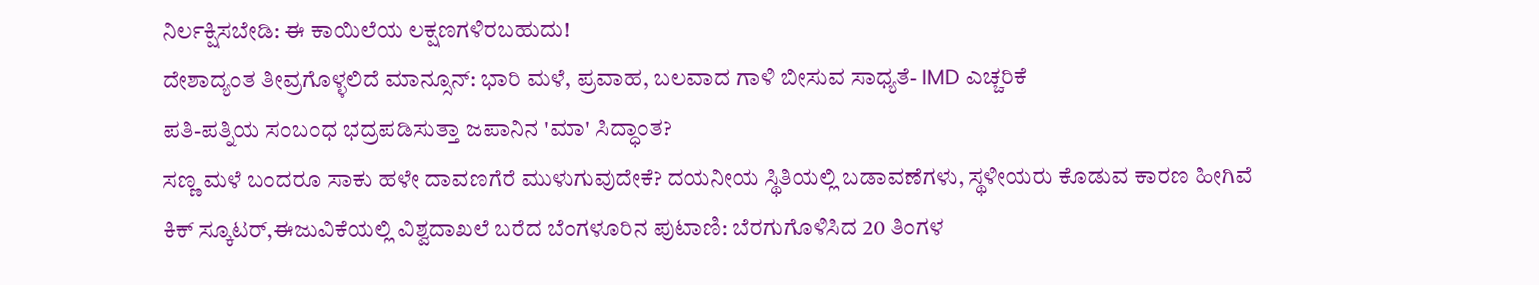ನಿರ್ಲಕ್ಷಿಸಬೇಡಿ: ಈ ಕಾಯಿಲೆಯ ಲಕ್ಷಣಗಳಿರಬಹುದು!
ದೇಶಾದ್ಯಂತ ತೀವ್ರಗೊಳ್ಳಲಿದೆ ಮಾನ್ಸೂನ್: ಭಾರಿ ಮಳೆ, ಪ್ರವಾಹ, ಬಲವಾದ ಗಾಳಿ ಬೀಸುವ ಸಾಧ್ಯತೆ- IMD ಎಚ್ಚರಿಕೆ
ಪತಿ-ಪತ್ನಿಯ ಸಂಬಂಧ ಭದ್ರಪಡಿಸುತ್ತಾ ಜಪಾನಿನ 'ಮಾ' ಸಿದ್ಧಾಂತ?
ಸಣ್ಣ ಮಳೆ ಬಂದರೂ ಸಾಕು ಹಳೇ ದಾವಣಗೆರೆ ಮುಳುಗುವುದೇಕೆ? ದಯನೀಯ ಸ್ಥಿತಿಯಲ್ಲಿ ಬಡಾವಣೆಗಳು, ಸ್ಥಳೀಯರು ಕೊಡುವ ಕಾರಣ ಹೀಗಿವೆ
ಕಿಕ್ ಸ್ಕೂಟರ್,ಈಜುವಿಕೆಯಲ್ಲಿ ವಿಶ್ವದಾಖಲೆ ಬರೆದ ಬೆಂಗಳೂರಿನ ಪುಟಾಣಿ: ಬೆರಗುಗೊಳಿಸಿದ 20 ತಿಂಗಳ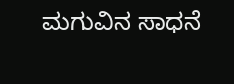ಮಗುವಿನ ಸಾಧನೆ